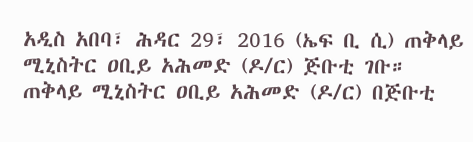አዲስ አበባ፣ ሕዳር 29፣ 2016 (ኤፍ ቢ ሲ) ጠቅላይ ሚኒስትር ዐቢይ አሕመድ (ዶ/ር) ጅቡቲ ገቡ።
ጠቅላይ ሚኒስትር ዐቢይ አሕመድ (ዶ/ር) በጅቡቲ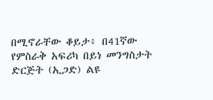በሚኖራቸው ቆይታ፥ በ41ኛው የምስራቅ አፍሪካ በይነ መንግስታት ድርጅት (ኢጋድ) ልዩ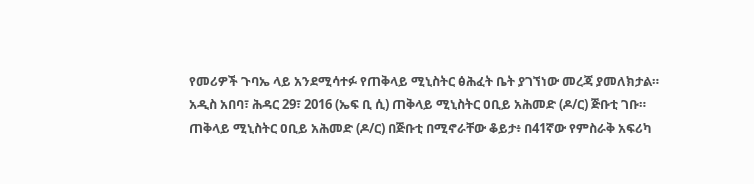የመሪዎች ጉባኤ ላይ አንደሚሳተፉ የጠቅላይ ሚኒስትር ፅሕፈት ቤት ያገኘነው መረጃ ያመለክታል።
አዲስ አበባ፣ ሕዳር 29፣ 2016 (ኤፍ ቢ ሲ) ጠቅላይ ሚኒስትር ዐቢይ አሕመድ (ዶ/ር) ጅቡቲ ገቡ።
ጠቅላይ ሚኒስትር ዐቢይ አሕመድ (ዶ/ር) በጅቡቲ በሚኖራቸው ቆይታ፥ በ41ኛው የምስራቅ አፍሪካ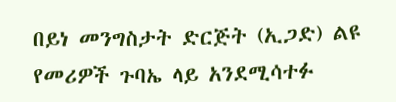በይነ መንግስታት ድርጅት (ኢጋድ) ልዩ የመሪዎች ጉባኤ ላይ አንደሚሳተፉ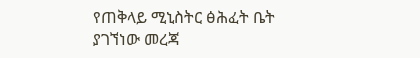የጠቅላይ ሚኒስትር ፅሕፈት ቤት ያገኘነው መረጃ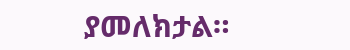ያመለክታል።